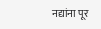नद्यांना पूर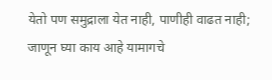येतो पण समुद्राला येत नाही, पाणीही वाढत नाही; जाणून घ्या काय आहे यामागचे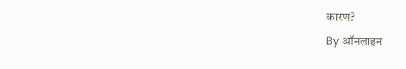कारण?
By ऑनलाइन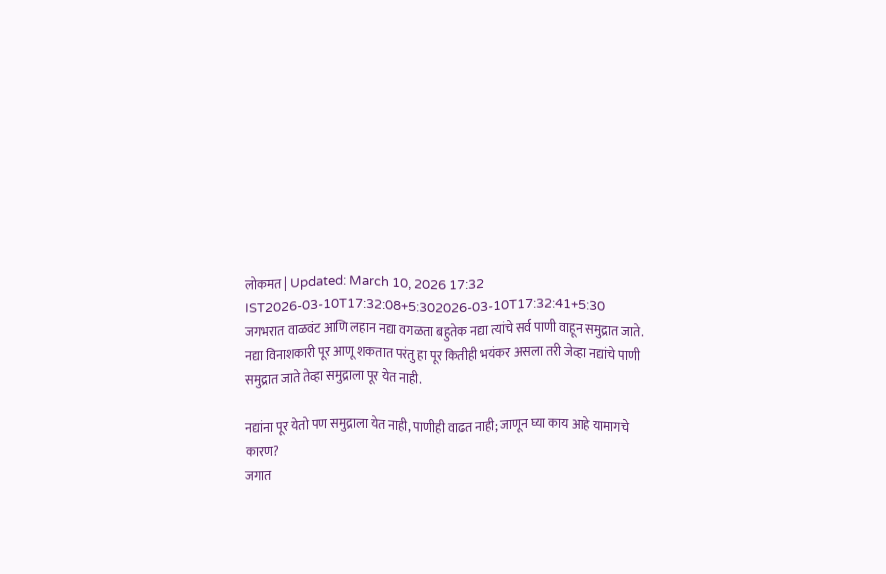लोकमत | Updated: March 10, 2026 17:32 IST2026-03-10T17:32:08+5:302026-03-10T17:32:41+5:30
जगभरात वाळवंट आणि लहान नद्या वगळता बहुतेक नद्या त्यांचे सर्व पाणी वाहून समुद्रात जाते. नद्या विनाशकारी पूर आणू शकतात परंतु हा पूर कितीही भयंकर असला तरी जेव्हा नद्यांचे पाणी समुद्रात जाते तेव्हा समुद्राला पूर येत नाही.

नद्यांना पूर येतो पण समुद्राला येत नाही, पाणीही वाढत नाही; जाणून घ्या काय आहे यामागचे कारण?
जगात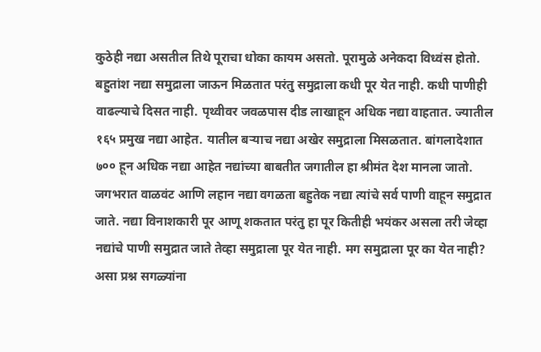कुठेही नद्या असतील तिथे पूराचा धोका कायम असतो. पूरामुळे अनेकदा विध्वंस होतो. बहुतांश नद्या समुद्राला जाऊन मिळतात परंतु समुद्राला कधी पूर येत नाही. कधी पाणीही वाढल्याचे दिसत नाही. पृथ्वीवर जवळपास दीड लाखाहून अधिक नद्या वाहतात. ज्यातील १६५ प्रमुख नद्या आहेत. यातील बऱ्याच नद्या अखेर समुद्राला मिसळतात. बांगलादेशात ७०० हून अधिक नद्या आहेत नद्यांच्या बाबतीत जगातील हा श्रीमंत देश मानला जातो.
जगभरात वाळवंट आणि लहान नद्या वगळता बहुतेक नद्या त्यांचे सर्व पाणी वाहून समुद्रात जाते. नद्या विनाशकारी पूर आणू शकतात परंतु हा पूर कितीही भयंकर असला तरी जेव्हा नद्यांचे पाणी समुद्रात जाते तेव्हा समुद्राला पूर येत नाही. मग समुद्राला पूर का येत नाही? असा प्रश्न सगळ्यांना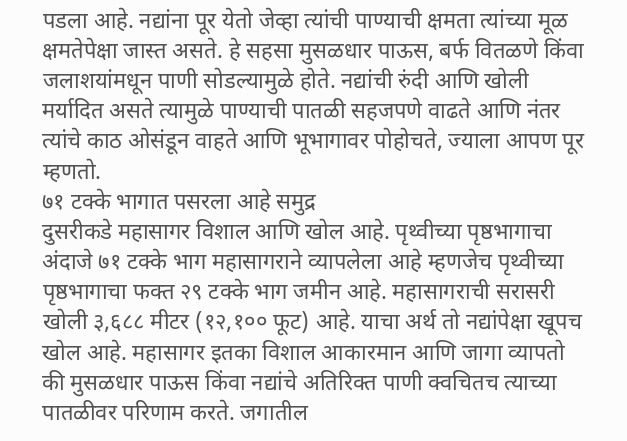पडला आहे. नद्यांना पूर येतो जेव्हा त्यांची पाण्याची क्षमता त्यांच्या मूळ क्षमतेपेक्षा जास्त असते. हे सहसा मुसळधार पाऊस, बर्फ वितळणे किंवा जलाशयांमधून पाणी सोडल्यामुळे होते. नद्यांची रुंदी आणि खोली मर्यादित असते त्यामुळे पाण्याची पातळी सहजपणे वाढते आणि नंतर त्यांचे काठ ओसंडून वाहते आणि भूभागावर पोहोचते, ज्याला आपण पूर म्हणतो.
७१ टक्के भागात पसरला आहे समुद्र
दुसरीकडे महासागर विशाल आणि खोल आहे. पृथ्वीच्या पृष्ठभागाचा अंदाजे ७१ टक्के भाग महासागराने व्यापलेला आहे म्हणजेच पृथ्वीच्या पृष्ठभागाचा फक्त २९ टक्के भाग जमीन आहे. महासागराची सरासरी खोली ३,६८८ मीटर (१२,१०० फूट) आहे. याचा अर्थ तो नद्यांपेक्षा खूपच खोल आहे. महासागर इतका विशाल आकारमान आणि जागा व्यापतो की मुसळधार पाऊस किंवा नद्यांचे अतिरिक्त पाणी क्वचितच त्याच्या पातळीवर परिणाम करते. जगातील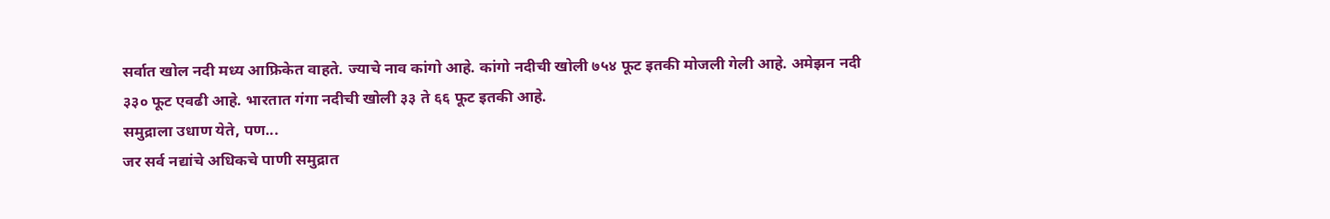सर्वात खोल नदी मध्य आफ्रिकेत वाहते. ज्याचे नाव कांगो आहे. कांगो नदीची खोली ७५४ फूट इतकी मोजली गेली आहे. अमेझन नदी ३३० फूट एवढी आहे. भारतात गंगा नदीची खोली ३३ ते ६६ फूट इतकी आहे.
समुद्राला उधाण येते, पण...
जर सर्व नद्यांचे अधिकचे पाणी समुद्रात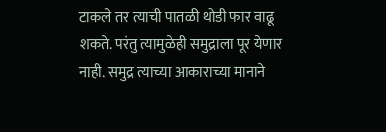टाकले तर त्याची पातळी थोडी फार वाढू शकते. परंतु त्यामुळेही समुद्राला पूर येणार नाही. समुद्र त्याच्या आकाराच्या मानाने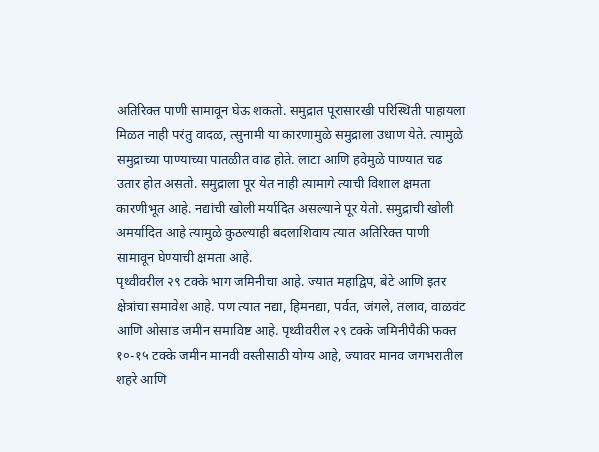अतिरिक्त पाणी सामावून घेऊ शकतो. समुद्रात पूरासारखी परिस्थिती पाहायला मिळत नाही परंतु वादळ, त्सुनामी या कारणामुळे समुद्राला उधाण येते. त्यामुळे समुद्राच्या पाण्याच्या पातळीत वाढ होते. लाटा आणि हवेमुळे पाण्यात चढ उतार होत असतो. समुद्राला पूर येत नाही त्यामागे त्याची विशाल क्षमता कारणीभूत आहे. नद्यांची खोली मर्यादित असल्याने पूर येतो. समुद्राची खोली अमर्यादित आहे त्यामुळे कुठल्याही बदलाशिवाय त्यात अतिरिक्त पाणी सामावून घेण्याची क्षमता आहे.
पृथ्वीवरील २९ टक्के भाग जमिनीचा आहे. ज्यात महाद्विप, बेटे आणि इतर क्षेत्रांचा समावेश आहे. पण त्यात नद्या, हिमनद्या, पर्वत, जंगले, तलाव, वाळवंट आणि ओसाड जमीन समाविष्ट आहे. पृथ्वीवरील २९ टक्के जमिनीपैकी फक्त १०-१५ टक्के जमीन मानवी वस्तीसाठी योग्य आहे, ज्यावर मानव जगभरातील शहरे आणि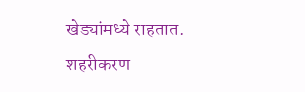खेड्यांमध्ये राहतात. शहरीकरण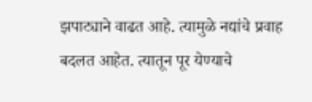झपाट्याने वाढत आहे. त्यामुळे नद्यांचे प्रवाह बदलत आहेत. त्यातून पूर येण्याचे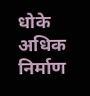धोके अधिक निर्माण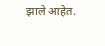झाले आहेत.